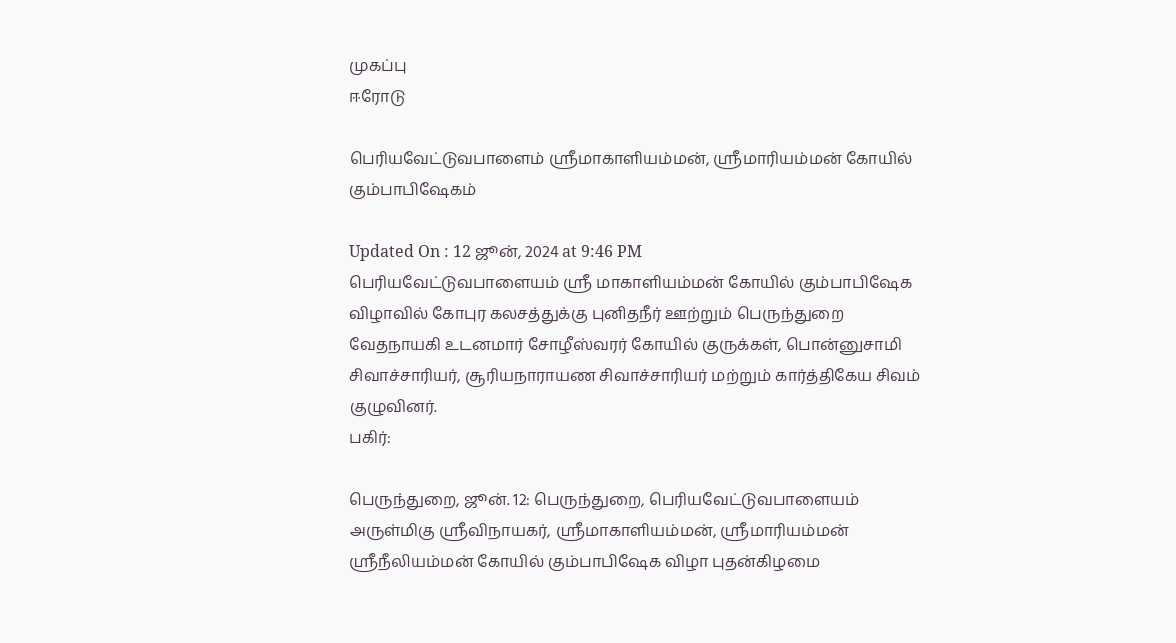முகப்பு
ஈரோடு

பெரியவேட்டுவபாளைம் ஸ்ரீமாகாளியம்மன், ஸ்ரீமாரியம்மன் கோயில் கும்பாபிஷேகம்

Updated On : 12 ஜூன், 2024 at 9:46 PM
பெரியவேட்டுவபாளையம் ஸ்ரீ மாகாளியம்மன் கோயில் கும்பாபிஷேக விழாவில் கோபுர கலசத்துக்கு புனிதநீர் ஊற்றும் பெருந்துறை வேதநாயகி உடனமார் சோழீஸ்வரர் கோயில் குருக்கள், பொன்னுசாமி சிவாச்சாரியர், சூரியநாராயண சிவாச்சாரியர் மற்றும் கார்த்திகேய சிவம் குழுவினர்.
பகிர்:

பெருந்துறை, ஜூன். 12: பெருந்துறை, பெரியவேட்டுவபாளையம் அருள்மிகு ஸ்ரீவிநாயகர், ஸ்ரீமாகாளியம்மன், ஸ்ரீமாரியம்மன் ஸ்ரீநீலியம்மன் கோயில் கும்பாபிஷேக விழா புதன்கிழமை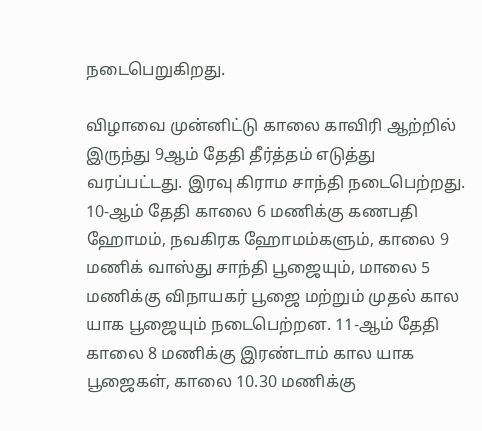நடைபெறுகிறது.

விழாவை முன்னிட்டு காலை காவிரி ஆற்றில் இருந்து 9ஆம் தேதி தீர்த்தம் எடுத்து வரப்பட்டது. இரவு கிராம சாந்தி நடைபெற்றது. 10-ஆம் தேதி காலை 6 மணிக்கு கணபதி ஹோமம், நவகிரக ஹோமம்களும், காலை 9 மணிக் வாஸ்து சாந்தி பூஜையும், மாலை 5 மணிக்கு விநாயகர் பூஜை மற்றும் முதல் கால யாக பூஜையும் நடைபெற்றன. 11-ஆம் தேதி காலை 8 மணிக்கு இரண்டாம் கால யாக பூஜைகள், காலை 10.30 மணிக்கு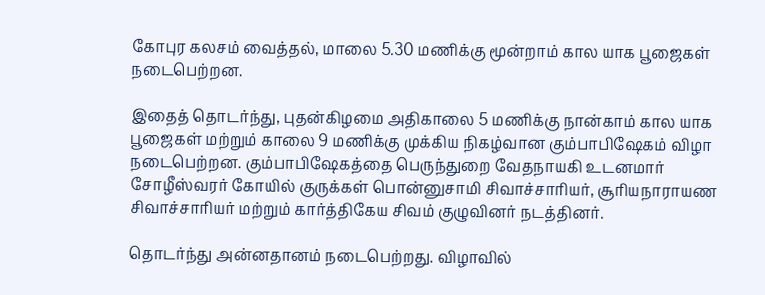கோபுர கலசம் வைத்தல், மாலை 5.30 மணிக்கு மூன்றாம் கால யாக பூஜைகள் நடைபெற்றன.

இதைத் தொடர்ந்து, புதன்கிழமை அதிகாலை 5 மணிக்கு நான்காம் கால யாக பூஜைகள் மற்றும் காலை 9 மணிக்கு முக்கிய நிகழ்வான கும்பாபிஷேகம் விழா நடைபெற்றன. கும்பாபிஷேகத்தை பெருந்துறை வேதநாயகி உடனமார் சோழீஸ்வரர் கோயில் குருக்கள் பொன்னுசாமி சிவாச்சாரியர், சூரியநாராயண சிவாச்சாரியர் மற்றும் கார்த்திகேய சிவம் குழுவினர் நடத்தினர்.

தொடர்ந்து அன்னதானம் நடைபெற்றது. விழாவில்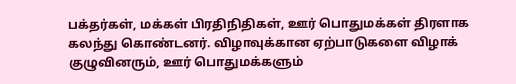பக்தர்கள், மக்கள் பிரதிநிதிகள், ஊர் பொதுமக்கள் திரளாக கலந்து கொண்டனர். விழாவுக்கான ஏற்பாடுகளை விழாக் குழுவினரும், ஊர் பொதுமக்களும்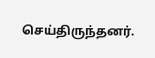செய்திருந்தனர்.